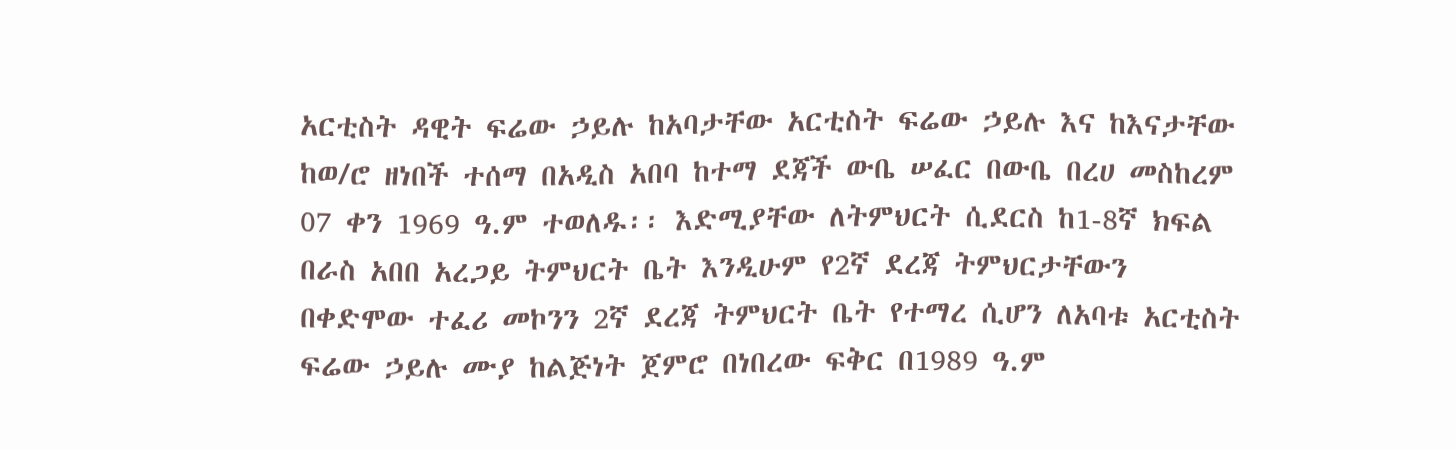አርቲስት ዳዊት ፍሬው ኃይሉ ከአባታቸው አርቲስት ፍሬው ኃይሉ እና ከእናታቸው ከወ/ሮ ዘነበች ተሰማ በአዲስ አበባ ከተማ ደጃች ውቤ ሠፈር በውቤ በረሀ መስከረም 07 ቀን 1969 ዓ.ም ተወለዱ፡፡ እድሚያቸው ለትምህርት ሲደርስ ከ1-8ኛ ክፍል በራስ አበበ አረጋይ ትምህርት ቤት እንዲሁም የ2ኛ ደረጃ ትምህርታቸውን በቀድሞው ተፈሪ መኮንን 2ኛ ደረጃ ትምህርት ቤት የተማረ ሲሆን ለአባቱ አርቲስት ፍሬው ኃይሉ ሙያ ከልጅነት ጀምሮ በነበረው ፍቅር በ1989 ዓ.ም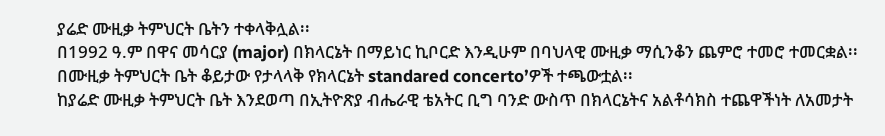ያሬድ ሙዚቃ ትምህርት ቤትን ተቀላቅሏል፡፡
በ1992 ዓ.ም በዋና መሳርያ (major) በክላርኔት በማይነር ኪቦርድ እንዲሁም በባህላዊ ሙዚቃ ማሲንቆን ጨምሮ ተመሮ ተመርቋል፡፡ በሙዚቃ ትምህርት ቤት ቆይታው የታላላቅ የክላርኔት standared concerto’ዎች ተጫውቷል፡፡
ከያሬድ ሙዚቃ ትምህርት ቤት እንደወጣ በኢትዮጽያ ብሔራዊ ቴአትር ቢግ ባንድ ውስጥ በክላርኔትና አልቶሳክስ ተጨዋችነት ለአመታት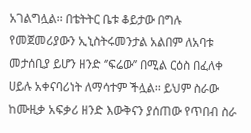አገልግሏል፡፡ በቴትትር ቤቱ ቆይታው በግሉ የመጀመሪያውን ኢኒስትሩመንታል አልበም ለአባቱ መታሰቢያ ይሆን ዘንድ ‘’ፍሬው’’ በሚል ርዕስ በፈለቀ ሀይሉ አቀናባሪነት ለማሳተም ችሏል፡፡ ይህም ስራው ከሙዚቃ አፍቃሪ ዘንድ እውቅናን ያሰጠው የጥበብ ስራ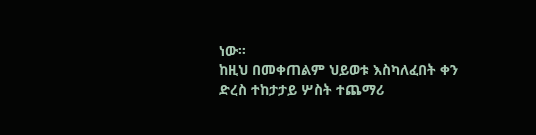ነው፡፡
ከዚህ በመቀጠልም ህይወቱ እስካለፈበት ቀን ድረስ ተከታታይ ሦስት ተጨማሪ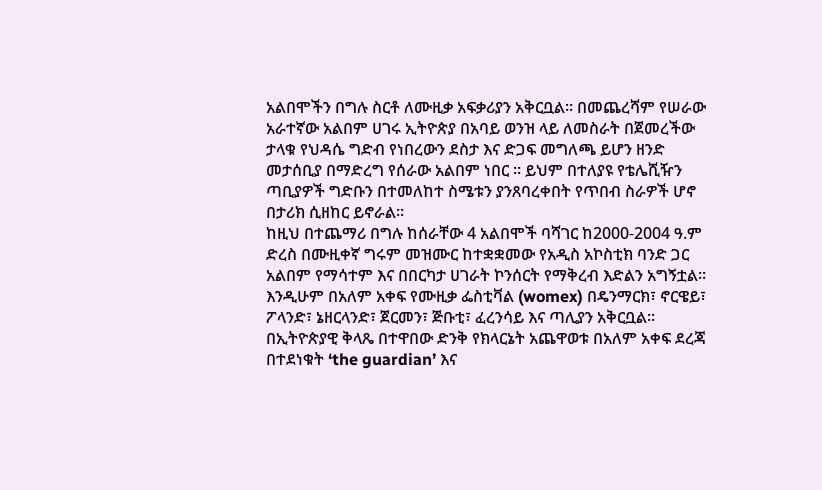አልበሞችን በግሉ ስርቶ ለሙዚቃ አፍቃሪያን አቅርቧል። በመጨረሻም የሠራው አራተኛው አልበም ሀገሩ ኢትዮጵያ በአባይ ወንዝ ላይ ለመስራት በጀመረችው ታላቁ የህዳሴ ግድብ የነበረውን ደስታ እና ድጋፍ መግለጫ ይሆን ዘንድ መታሰቢያ በማድረግ የሰራው አልበም ነበር ፡፡ ይህም በተለያዩ የቴሌሺዥን ጣቢያዎች ግድቡን በተመለከተ ስሜቱን ያንጸባረቀበት የጥበብ ስራዎች ሆኖ በታሪክ ሲዘከር ይኖራል፡፡
ከዚህ በተጨማሪ በግሉ ከሰራቸው 4 አልበሞች ባሻገር ከ2000-2004 ዓ.ም ድረስ በሙዚቀኛ ግሩም መዝሙር ከተቋቋመው የአዲስ አኮስቲክ ባንድ ጋር አልበም የማሳተም እና በበርካታ ሀገራት ኮንሰርት የማቅረብ እድልን አግኝቷል፡፡ እንዲሁም በአለም አቀፍ የሙዚቃ ፌስቲቫል (womex) በዴንማርክ፣ ኖርዌይ፣ ፖላንድ፣ ኔዘርላንድ፣ ጀርመን፣ ጅቡቲ፣ ፈረንሳይ እና ጣሊያን አቅርቧል፡፡
በኢትዮጵያዊ ቅላጼ በተዋበው ድንቅ የክላርኔት አጨዋወቱ በአለም አቀፍ ደረጃ በተደነቁት ‘the guardian’ እና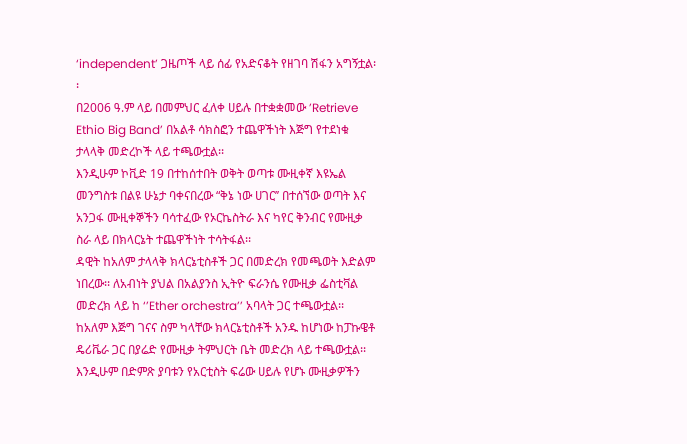‘independent’ ጋዜጦች ላይ ሰፊ የአድናቆት የዘገባ ሽፋን አግኝቷል፡፡
በ2006 ዓ.ም ላይ በመምህር ፈለቀ ሀይሉ በተቋቋመው ’Retrieve Ethio Big Band’ በአልቶ ሳክስፎን ተጨዋችነት እጅግ የተደነቁ ታላላቅ መድረኮች ላይ ተጫውቷል፡፡
እንዲሁም ኮቪድ 19 በተከሰተበት ወቅት ወጣቱ ሙዚቀኛ እዩኤል መንግስቱ በልዩ ሁኔታ ባቀናበረው “ቅኔ ነው ሀገር’’ በተሰኘው ወጣት እና አንጋፋ ሙዚቀኞችን ባሳተፈው የኦርኬስትራ እና ካየር ቅንብር የሙዚቃ ስራ ላይ በክላርኔት ተጨዋችነት ተሳትፋል፡፡
ዳዊት ከአለም ታላላቅ ክላርኔቲስቶች ጋር በመድረክ የመጫወት እድልም ነበረው፡፡ ለአብነት ያህል በአልያንስ ኢትዮ ፍራንሴ የሙዚቃ ፌስቲቫል መድረክ ላይ ከ ‘’Ether orchestra’’ አባላት ጋር ተጫውቷል፡፡
ከአለም እጅግ ገናና ስም ካላቸው ክላርኔቲስቶች አንዱ ከሆነው ከፓኩዌቶ ዴሪቬራ ጋር በያሬድ የሙዚቃ ትምህርት ቤት መድረክ ላይ ተጫውቷል፡፡
እንዲሁም በድምጽ ያባቱን የአርቲስት ፍሬው ሀይሉ የሆኑ ሙዚቃዎችን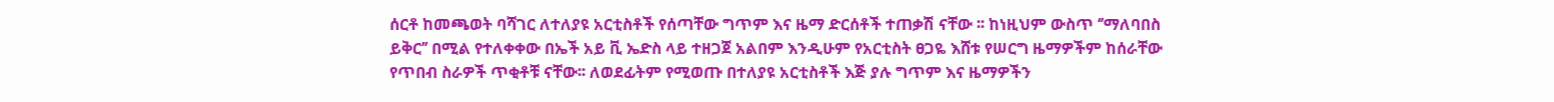ሰርቶ ከመጫወት ባሻገር ለተለያዩ አርቲስቶች የሰጣቸው ግጥም እና ዜማ ድርሰቶች ተጠቃሽ ናቸው ፡፡ ከነዚህም ውስጥ ‘’ማለባበስ ይቅር’’ በሚል የተለቀቀው በኤች አይ ቪ ኤድስ ላይ ተዘጋጀ አልበም እንዲሁም የአርቲስት ፀጋዬ እሸቱ የሠርግ ዜማዎችም ከሰራቸው የጥበብ ስራዎች ጥቂቶቹ ናቸው፡፡ ለወደፊትም የሚወጡ በተለያዩ አርቲስቶች እጅ ያሉ ግጥም እና ዜማዎችን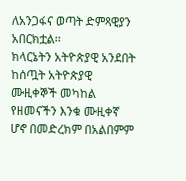ለአንጋፋና ወጣት ድምጻዊያን አበርክቷል፡፡
ክላርኔትን አትዮጵያዊ አንደበት ከሰጧት አትዮጵያዊ ሙዚቀኞች መካከል የዘመናችን እንቁ ሙዚቀኛ ሆኖ በመድረክም በአልበምም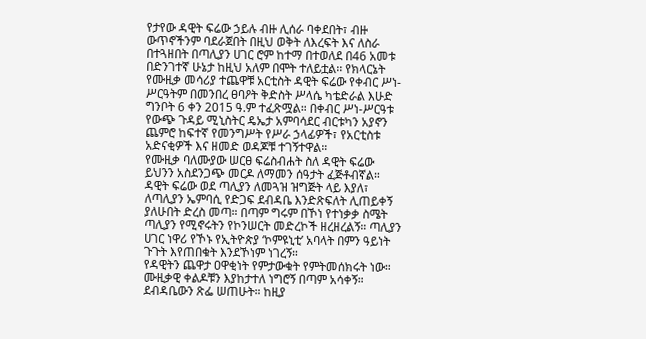የታየው ዳዊት ፍሬው ኃይሉ ብዙ ሊሰራ ባቀደበት፣ ብዙ ውጥኖችንም ባደራጀበት በዚህ ወቅት ለእረፍት እና ለስራ በተጓዘበት በጣሊያን ሀገር ሮም ከተማ በተወለደ በ46 አመቱ በድንገተኛ ሁኔታ ከዚህ አለም በሞት ተለይቷል፡፡ የክላርኔት የሙዚቃ መሳሪያ ተጨዋቹ አርቲስት ዳዊት ፍሬው የቀብር ሥነ-ሥርዓትም በመንበረ ፀባዖት ቅድስት ሥላሴ ካቴድራል እሁድ ግንቦት 6 ቀን 2015 ዓ.ም ተፈጽሟል። በቀብር ሥነ-ሥርዓቱ የውጭ ጉዳይ ሚኒስትር ዴኤታ አምባሳደር ብርቱካን አያኖን ጨምሮ ከፍተኛ የመንግሥት የሥራ ኃላፊዎች፣ የአርቲስቱ አድናቂዎች እና ዘመድ ወዳጆቹ ተገኝተዋል።
የሙዚቃ ባለሙያው ሠርፀ ፍሬስብሐት ስለ ዳዊት ፍሬው
ይህንን አስደንጋጭ መርዶ ለማመን ሰዓታት ፈጅቶብኛል። ዳዊት ፍሬው ወደ ጣሊያን ለመጓዝ ዝግጅት ላይ እያለ፣ ለጣሊያን ኤምባሲ የድጋፍ ደብዳቤ እንድጽፍለት ሊጠይቀኝ ያለሁበት ድረስ መጣ። በጣም ግሩም በኾነ የተነቃቃ ስሜት ጣሊያን የሚኖሩትን የኮንሠርት መድረኮች ዘረዘረልኝ። ጣሊያን ሀገር ነዋሪ የኾኑ የኢትዮጵያ ‘ኮምዩኒቲ’ አባላት በምን ዓይነት ጉጉት እየጠበቁት እንደኾነም ነገረኝ።
የዳዊትን ጨዋታ ዐዋቂነት የምታውቁት የምትመሰክሩት ነው። ሙዚቃዊ ቀልዶቹን እያከታተለ ነግሮኝ በጣም አሳቀኝ። ደብዳቤውን ጽፌ ሠጠሁት። ከዚያ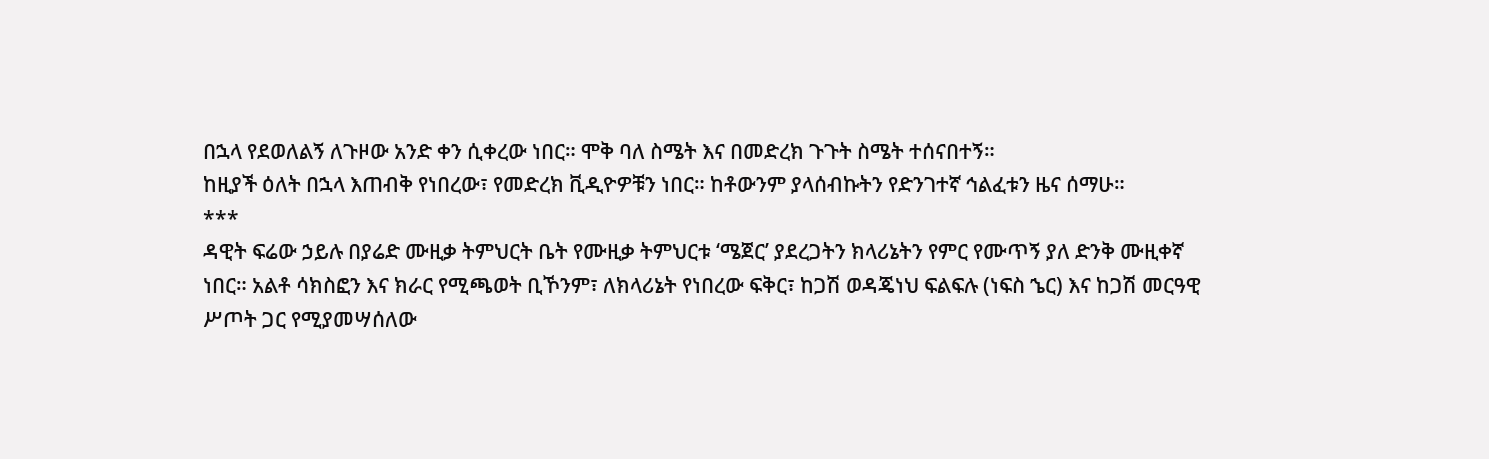በኋላ የደወለልኝ ለጉዞው አንድ ቀን ሲቀረው ነበር። ሞቅ ባለ ስሜት እና በመድረክ ጉጉት ስሜት ተሰናበተኝ።
ከዚያች ዕለት በኋላ እጠብቅ የነበረው፣ የመድረክ ቪዲዮዎቹን ነበር። ከቶውንም ያላሰብኩትን የድንገተኛ ኅልፈቱን ዜና ሰማሁ።
***
ዳዊት ፍሬው ኃይሉ በያሬድ ሙዚቃ ትምህርት ቤት የሙዚቃ ትምህርቱ ‘ሜጀር’ ያደረጋትን ክላሪኔትን የምር የሙጥኝ ያለ ድንቅ ሙዚቀኛ ነበር። አልቶ ሳክስፎን እና ክራር የሚጫወት ቢኾንም፣ ለክላሪኔት የነበረው ፍቅር፣ ከጋሽ ወዳጄነህ ፍልፍሉ (ነፍስ ኄር) እና ከጋሽ መርዓዊ ሥጦት ጋር የሚያመሣሰለው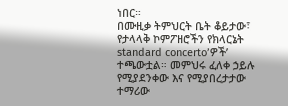ነበር።
በሙዚቃ ትምህርት ቤት ቆይታው፣ የታላላቅ ኮምፖዘሮችን የክላርኔት standard concerto’ዎች’ ተጫውቷል። መምህሩ ፈለቀ ኃይሉ የሚያደንቀው እና የሚያበረታታው ተማሪው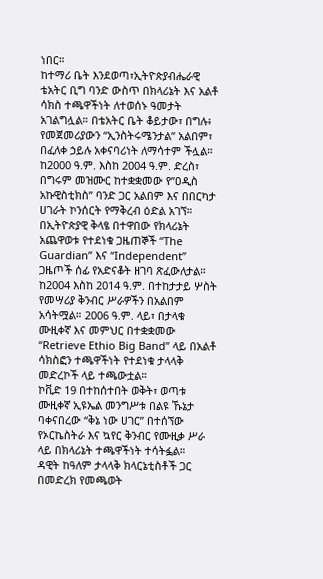ነበር።
ከተማሪ ቤት እንደወጣ፣ኢትዮጵያብሔራዊ ቴአትር ቢግ ባንድ ውስጥ በክላሪኔት እና አልቶ ሳክስ ተጫዋችነት ለተወሰኑ ዓመታት አገልግሏል። በቴአትር ቤት ቆይታው፣ በግሉ፥ የመጀመሪያውን “ኢንስትሩሜንታል” አልበም፣ በፈለቀ ኃይሉ አቀናባሪነት ለማሳተም ችሏል።
ከ2000 ዓ.ም. እስከ 2004 ዓ.ም. ድረስ፣ በግሩም መዝሙር ከተቋቋመው የ”ዐዲስ አኩዊስቲክስ” ባንድ ጋር አልበም እና በበርካታ ሀገራት ኮንሰርት የማቅረብ ዕድል አገኘ። በኢትዮጵያዊ ቅላፄ በተዋበው የክላሪኔት አጨዋወቱ የተደነቁ ጋዜጠኞች “The Guardian” እና “Independent” ጋዜጦች ሰፊ የአድናቆት ዘገባ ጽፈውለታል።
ከ2004 እስከ 2014 ዓ.ም. በተከታታይ ሦስት የመሣሪያ ቅንብር ሥራዎችን በአልበም አሳትሟል። 2006 ዓ.ም. ላይ፣ በታላቁ ሙዚቀኛ እና መምህር በተቋቋመው “Retrieve Ethio Big Band” ላይ በአልቶ ሳክስፎን ተጫዋችነት የተደነቁ ታላላቅ መድረኮች ላይ ተጫውቷል።
ኮቪድ 19 በተከሰተበት ወቅት፣ ወጣቱ ሙዚቀኛ ኢዩኤል መንግሥቱ በልዩ ኹኔታ ባቀናበረው “ቅኔ ነው ሀገር” በተሰኘው የኦርኬስትራ እና ኳየር ቅንብር የሙዚቃ ሥራ ላይ በክላሪኔት ተጫዋችነት ተሳትፏል።
ዳዊት ከዓለም ታላላቅ ክላርኔቲስቶች ጋር በመድረክ የመጫወት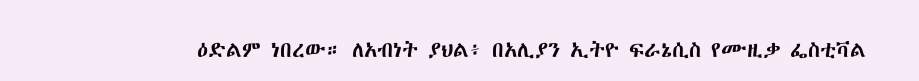ዕድልም ነበረው። ለአብነት ያህል፥ በአሊያን ኢትዮ ፍራኔሲስ የሙዚቃ ፌስቲቫል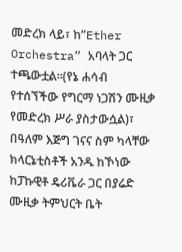መድረክ ላይ፣ ከ”Ether Orchestra” አባላት ጋር ተጫውቷል።(የኔ ሐሳብ የተሰኘችው የግርማ ነጋሽን ሙዚቃ የመድረክ ሥራ ያስታውሷል)፣ በዓለም እጅግ ገናና ስም ካላቸው ክላርኔቲስቶች አንዱ ከኾነው ከፓኩዊቶ ዴሪቬራ ጋር በያሬድ ሙዚቃ ትምህርት ቤት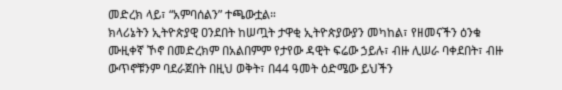መድረክ ላይ፣ “አምባሰልን” ተጫውቷል።
ክላሪኔትን ኢትዮጵያዊ ዐንደበት ከሠጧት ታዋቂ ኢትዮጵያውያን መካከል፣ የዘመናችን ዕንቁ ሙዚቀኛ ኾኖ በመድረክም በአልበምም የታየው ዳዊት ፍሬው ኃይሉ፣ ብዙ ሊሠራ ባቀደበት፣ ብዙ ውጥኖቹንም ባደራጀበት በዚህ ወቅት፣ በ44 ዓመት ዕድሜው ይህችን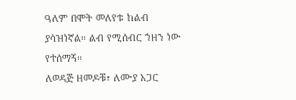ዓለም በሞት መለየቱ ከልብ ያሳዝነኛል። ልብ የሚሰብር ኀዘን ነው የተሰማኝ።
ለወዳጅ ዘመዶቹ፣ ለሙያ አጋር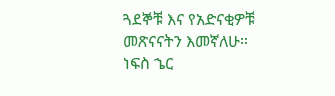ጓደኞቹ እና የአድናቂዎቹ መጽናናትን እመኛለሁ። ነፍስ ኄር